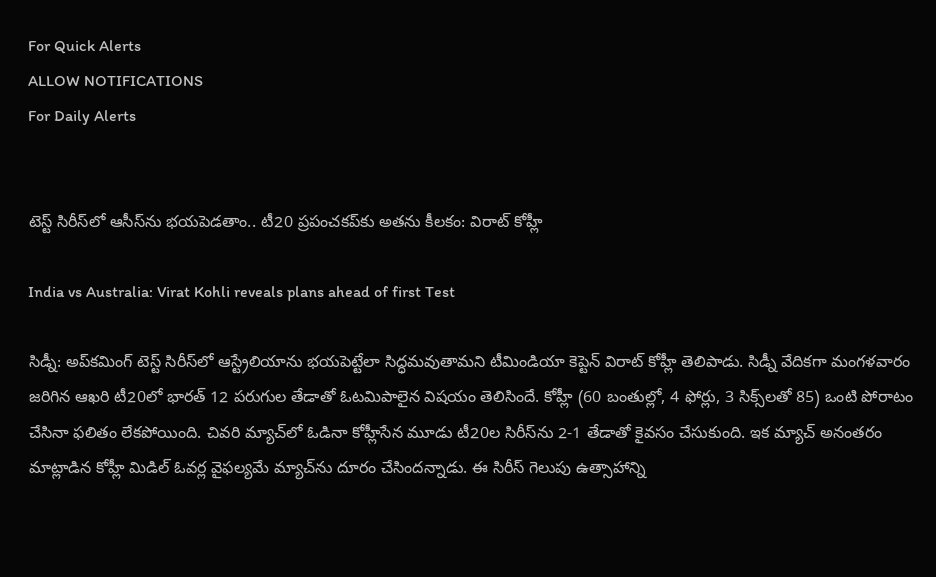For Quick Alerts
ALLOW NOTIFICATIONS
For Daily Alerts


టెస్ట్ సిరీస్‌లో ఆసీస్‌ను భయపెడతాం.. టీ20 ప్రపంచకప్‌కు అతను కీలకం: విరాట్ కోహ్లీ

India vs Australia: Virat Kohli reveals plans ahead of first Test

సిడ్నీ: అప్‌కమింగ్ టెస్ట్ సిరీస్‌లో ఆస్ట్రేలియాను భయపెట్టేలా సిద్ధమవుతామని టీమిండియా కెప్టెన్ విరాట్ కోహ్లీ తెలిపాడు. సిడ్నీ వేదికగా మంగళవారం జరిగిన ఆఖరి టీ20లో భారత్ 12 పరుగుల తేడాతో ఓటమిపాలైన విషయం తెలిసిందే. కోహ్లీ (60 బంతుల్లో, 4 ఫోర్లు, 3 సిక్స్‌లతో 85) ఒంటి పోరాటం చేసినా ఫలితం లేకపోయింది. చివరి మ్యాచ్‌లో ఓడినా కోహ్లీసేన మూడు టీ20ల సిరీస్‌ను 2-1 తేడాతో కైవసం చేసుకుంది. ఇక మ్యాచ్ అనంతరం మాట్లాడిన కోహ్లీ మిడిల్ ఓవర్ల వైఫల్యమే మ్యాచ్‌ను దూరం చేసిందన్నాడు. ఈ సిరీస్ గెలుపు ఉత్సాహాన్ని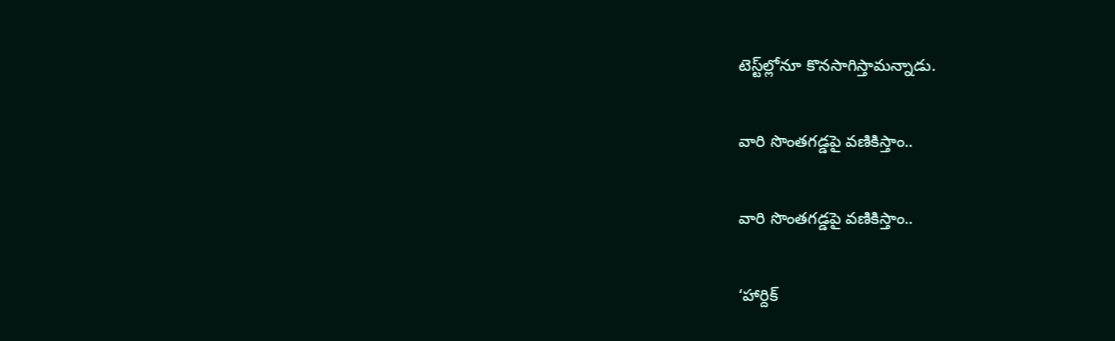టెస్ట్‌ల్లో‌నూ కొనసాగిస్తామన్నాడు.

వారి సొంతగడ్డపై వణికిస్తాం..

వారి సొంతగడ్డపై వణికిస్తాం..

‘హార్దిక్‌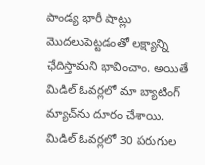పాండ్య భారీ షాట్లు మొదలుపెట్టడంతో లక్ష్యాన్ని ఛేదిస్తామని భావించాం. అయితే మిడిల్‌ ఓవర్లలో మా బ్యాటింగ్‌ మ్యాచ్‌ను దూరం చేశాయి. మిడిల్ ఓవర్లలో 30 పరుగుల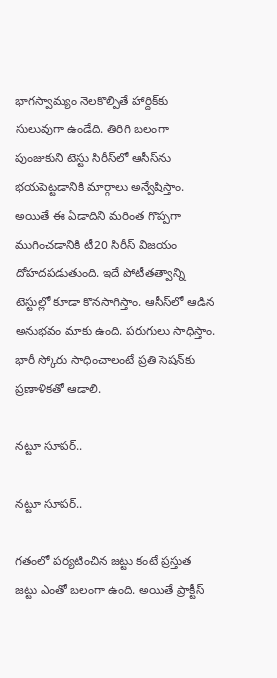భాగస్వామ్యం నెలకొల్పితే హార్దిక్‌కు సులువుగా ఉండేది. తిరిగి బలంగా పుంజుకుని టెస్టు సిరీస్‌లో ఆసీస్‌ను భయపెట్టడానికి మార్గాలు అన్వేషిస్తాం. అయితే ఈ ఏడాదిని మరింత గొప్పగా ముగించడానికి టీ20 సిరీస్‌ విజయం దోహదపడుతుంది. ఇదే పోటీతత్వాన్ని టెస్టుల్లో కూడా కొనసాగిస్తాం. ఆసీస్‌లో ఆడిన అనుభవం మాకు ఉంది. పరుగులు సాధిస్తాం. భారీ స్కోరు సాధించాలంటే ప్రతి సెషన్‌కు ప్రణాళికతో ఆడాలి.

నట్టూ సూపర్..

నట్టూ సూపర్..

గతంలో పర్యటించిన జట్టు కంటే ప్రస్తుత జట్టు ఎంతో బలంగా ఉంది. అయితే ప్రాక్టీస్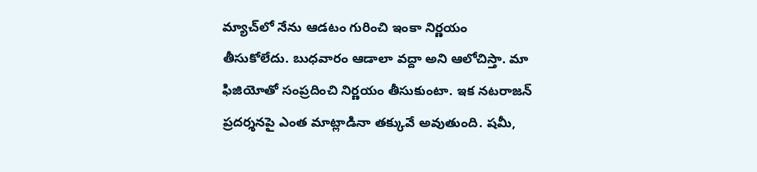మ్యాచ్‌లో నేను ఆడటం గురించి ఇంకా నిర్ణయం తీసుకోలేదు. బుధవారం ఆడాలా వద్దా అని ఆలోచిస్తా. మా ఫిజియోతో సంప్రదించి నిర్ణయం తీసుకుంటా. ఇక నటరాజన్‌ ప్రదర్శనపై ఎంత మాట్లాడినా తక్కువే అవుతుంది. షమీ,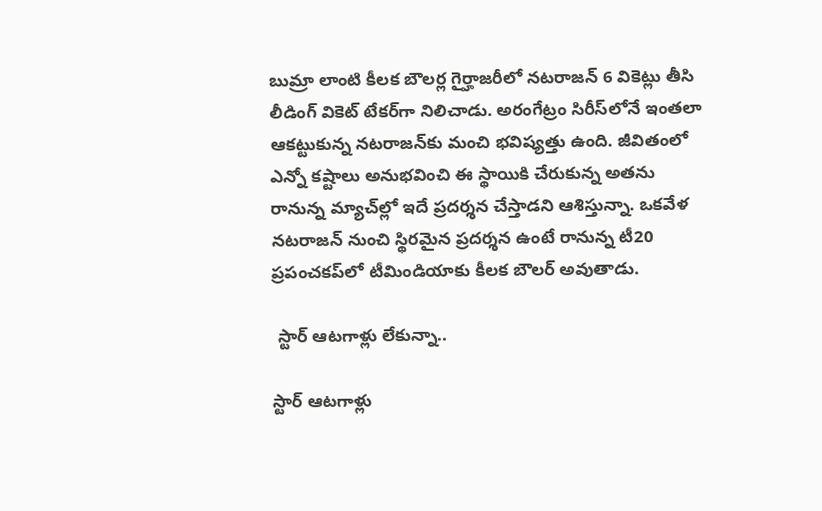బుమ్రా లాంటి కీలక బౌలర్ల గైర్హాజరీలో నటరాజన్‌ 6 వికెట్లు తీసి లీడింగ్‌ వికెట్‌ టేకర్‌గా నిలిచాడు. అరంగేట్రం సిరీస్‌లోనే ఇంతలా ఆకట్టుకున్న నటరాజన్‌కు మంచి భవిష్యత్తు ఉంది. జీవితంలో ఎన్నో కష్టాలు అనుభవించి ఈ స్థాయికి చేరుకున్న అతను రానున్న మ్యాచ్‌ల్లో ఇదే ప్రదర్శన చేస్తాడని ఆశిస్తున్నా. ఒకవేళ నటరాజన్‌ నుంచి స్థిరమైన ప్రదర్శన ఉంటే రానున్న టీ20 ప్రపంచకప్‌లో టీమిండియాకు కీలక బౌలర్‌ అవుతాడు.

 స్టార్ ఆటగాళ్లు లేకున్నా..

స్టార్ ఆటగాళ్లు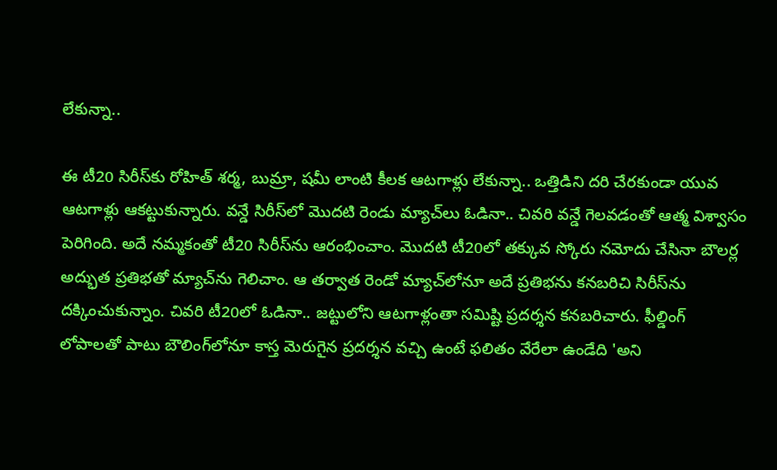లేకున్నా..

ఈ టీ20 సిరీస్‌కు రోహిత్‌ శర్మ, బుమ్రా, షమీ లాంటి కీలక ఆటగాళ్లు లేకున్నా.. ఒత్తిడిని దరి చేరకుండా యువ ఆటగాళ్లు ఆకట్టుకున్నారు. వన్డే సిరీస్‌లో మొదటి రెండు మ్యాచ్‌లు ఓడినా.. చివరి వన్డే గెలవడంతో ఆత్మ విశ్వాసం పెరిగింది. అదే నమ్మకంతో టీ20 సిరీస్‌ను ఆరంభించాం. మొదటి టీ20లో తక్కువ స్కోరు నమోదు చేసినా బౌలర్ల అద్భుత ప్రతిభతో మ్యాచ్‌ను గెలిచాం. ఆ తర్వాత రెండో మ్యాచ్‌లోనూ అదే ప్రతిభను కనబరిచి సిరీస్‌ను దక్కించుకున్నాం. చివరి టీ20లో ఓడినా.. జట్టులోని ఆటగాళ్లంతా సమిష్టి ప్రదర్శన కనబరిచారు. ఫీల్డింగ్‌ లోపాలతో పాటు బౌలింగ్‌లోనూ కాస్త మెరుగైన ప్రదర్శన వచ్చి ఉంటే ఫలితం వేరేలా ఉండేది 'అని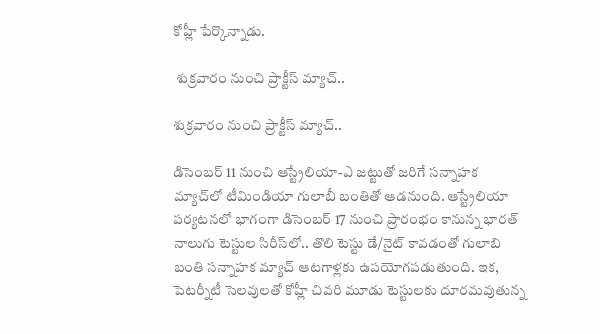కోహ్లీ పేర్కొన్నాడు.

 శుక్రవారం నుంచి ప్రాక్టీస్ మ్యాచ్..

శుక్రవారం నుంచి ప్రాక్టీస్ మ్యాచ్..

డిసెంబర్‌ 11 నుంచి ఆస్ట్రేలియా-ఎ జట్టుతో జరిగే సన్నాహక మ్యాచ్‌లో టీమిండియా గులాబీ బంతితో ఆడనుంది. ఆస్ట్రేలియా పర్యటనలో భాగంగా డిసెంబర్‌ 17 నుంచి ప్రారంభం కానున్న భారత్ నాలుగు టెస్టుల సిరీస్‌లో.. తొలి టెస్టు డే/నైట్‌ కావడంతో గులాబి బంతి సన్నాహక మ్యాచ్‌ ఆటగాళ్లకు ఉపయోగపడుతుంది. ఇక, పెటర్నీటీ సెలవులతో కోహ్లీ చివరి మూడు టెస్టులకు దూరమవుతున్న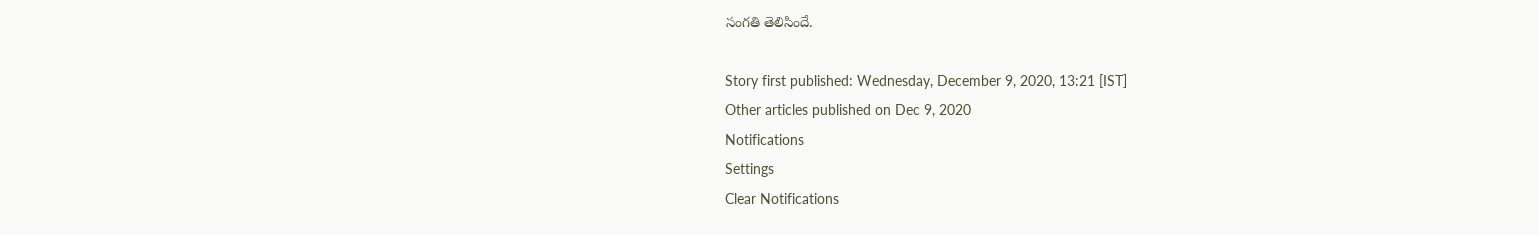సంగతి తెలిసిందే.

Story first published: Wednesday, December 9, 2020, 13:21 [IST]
Other articles published on Dec 9, 2020
Notifications
Settings
Clear Notifications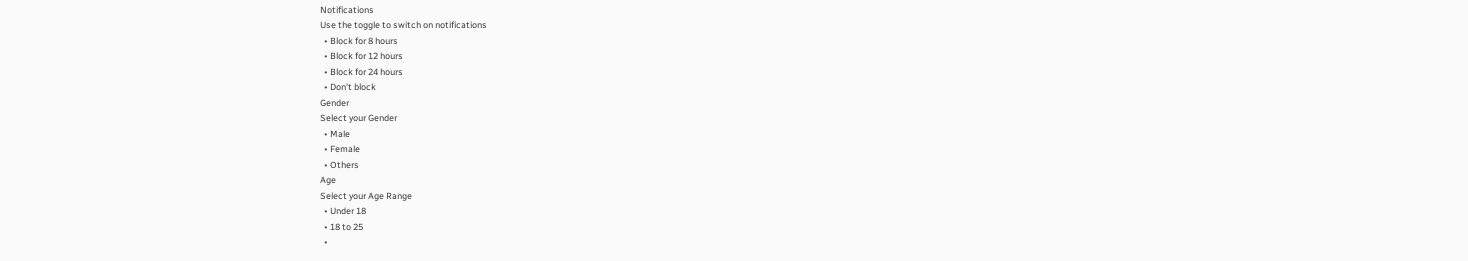Notifications
Use the toggle to switch on notifications
  • Block for 8 hours
  • Block for 12 hours
  • Block for 24 hours
  • Don't block
Gender
Select your Gender
  • Male
  • Female
  • Others
Age
Select your Age Range
  • Under 18
  • 18 to 25
  •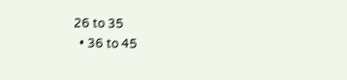26 to 35
  • 36 to 45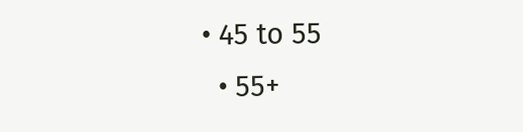• 45 to 55
  • 55+